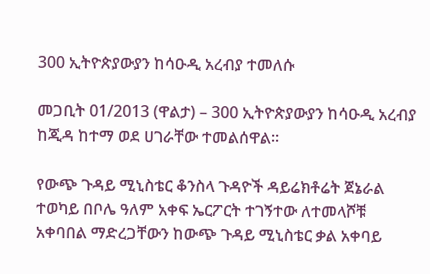300 ኢትዮጵያውያን ከሳዑዲ አረብያ ተመለሱ

መጋቢት 01/2013 (ዋልታ) – 300 ኢትዮጵያውያን ከሳዑዲ አረብያ ከጂዳ ከተማ ወደ ሀገራቸው ተመልሰዋል።

የውጭ ጉዳይ ሚኒስቴር ቆንስላ ጉዳዮች ዳይሬክቶሬት ጀኔራል ተወካይ በቦሌ ዓለም አቀፍ ኤርፖርት ተገኝተው ለተመላሾቹ አቀባበል ማድረጋቸውን ከውጭ ጉዳይ ሚኒስቴር ቃል አቀባይ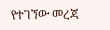የተገኘው መረጃ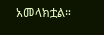አመላክቷል።